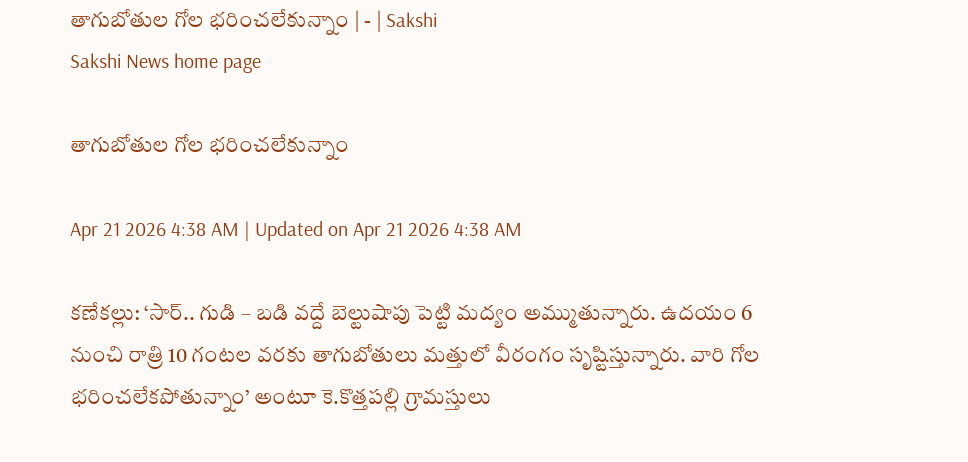తాగుబోతుల గోల భరించలేకున్నాం | - | Sakshi
Sakshi News home page

తాగుబోతుల గోల భరించలేకున్నాం

Apr 21 2026 4:38 AM | Updated on Apr 21 2026 4:38 AM

కణేకల్లు: ‘సార్‌.. గుడి – బడి వద్దే బెల్టుషాపు పెట్టి మద్యం అమ్ముతున్నారు. ఉదయం 6 నుంచి రాత్రి 10 గంటల వరకు తాగుబోతులు మత్తులో వీరంగం సృష్టిస్తున్నారు. వారి గోల భరించలేకపోతున్నాం’ అంటూ కె.కొత్తపల్లి గ్రామస్తులు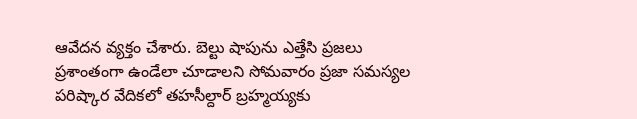ఆవేదన వ్యక్తం చేశారు. బెల్టు షాపును ఎత్తేసి ప్రజలు ప్రశాంతంగా ఉండేలా చూడాలని సోమవారం ప్రజా సమస్యల పరిష్కార వేదికలో తహసీల్దార్‌ బ్రహ్మయ్యకు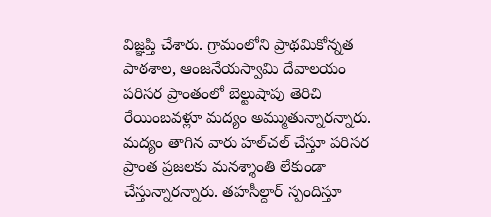విజ్ఞప్తి చేశారు. గ్రామంలోని ప్రాథమికోన్నత పాఠశాల, ఆంజనేయస్వామి దేవాలయం పరిసర ప్రాంతంలో బెల్టుషాపు తెరిచి రేయింబవళ్లూ మద్యం అమ్ముతున్నారన్నారు. మద్యం తాగిన వారు హల్‌చల్‌ చేస్తూ పరిసర ప్రాంత ప్రజలకు మనశ్శాంతి లేకుండా చేస్తున్నారన్నారు. తహసీల్దార్‌ స్పందిస్తూ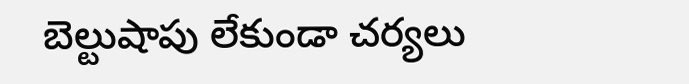బెల్టుషాపు లేకుండా చర్యలు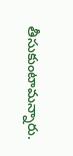తీసుకుంటామన్నారు.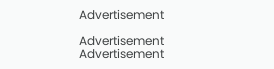Advertisement

Advertisement
Advertisement